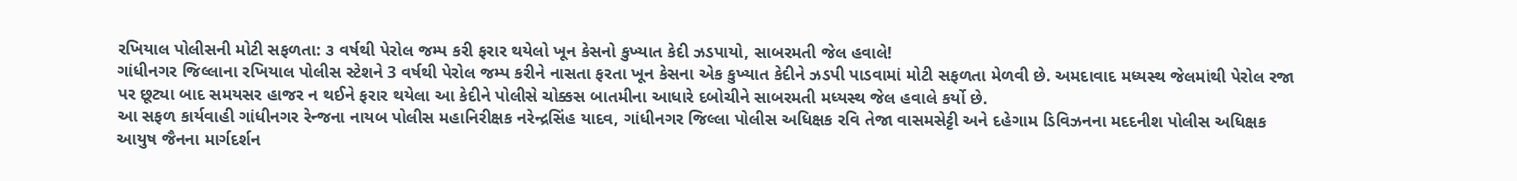રખિયાલ પોલીસની મોટી સફળતા: ૩ વર્ષથી પેરોલ જમ્પ કરી ફરાર થયેલો ખૂન કેસનો કુખ્યાત કેદી ઝડપાયો, સાબરમતી જેલ હવાલે!
ગાંધીનગર જિલ્લાના રખિયાલ પોલીસ સ્ટેશને 3 વર્ષથી પેરોલ જમ્પ કરીને નાસતા ફરતા ખૂન કેસના એક કુખ્યાત કેદીને ઝડપી પાડવામાં મોટી સફળતા મેળવી છે. અમદાવાદ મધ્યસ્થ જેલમાંથી પેરોલ રજા પર છૂટ્યા બાદ સમયસર હાજર ન થઈને ફરાર થયેલા આ કેદીને પોલીસે ચોક્કસ બાતમીના આધારે દબોચીને સાબરમતી મધ્યસ્થ જેલ હવાલે કર્યો છે.
આ સફળ કાર્યવાહી ગાંધીનગર રેન્જના નાયબ પોલીસ મહાનિરીક્ષક નરેન્દ્રસિંહ યાદવ, ગાંધીનગર જિલ્લા પોલીસ અધિક્ષક રવિ તેજા વાસમસેટ્ટી અને દહેગામ ડિવિઝનના મદદનીશ પોલીસ અધિક્ષક આયુષ જૈનના માર્ગદર્શન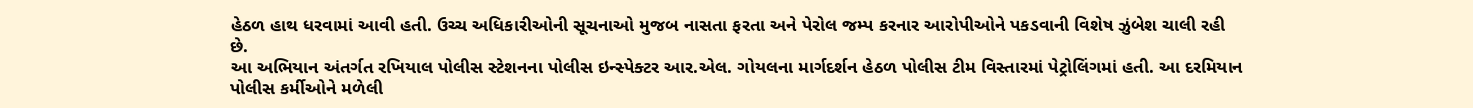હેઠળ હાથ ધરવામાં આવી હતી. ઉચ્ચ અધિકારીઓની સૂચનાઓ મુજબ નાસતા ફરતા અને પેરોલ જમ્પ કરનાર આરોપીઓને પકડવાની વિશેષ ઝુંબેશ ચાલી રહી છે.
આ અભિયાન અંતર્ગત રખિયાલ પોલીસ સ્ટેશનના પોલીસ ઇન્સ્પેક્ટર આર.એલ. ગોયલના માર્ગદર્શન હેઠળ પોલીસ ટીમ વિસ્તારમાં પેટ્રોલિંગમાં હતી. આ દરમિયાન પોલીસ કર્મીઓને મળેલી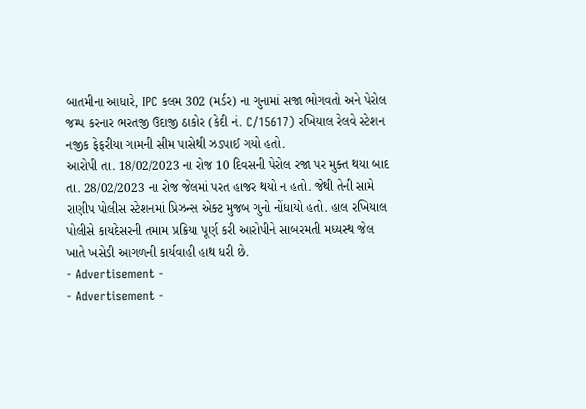બાતમીના આધારે, IPC કલમ 302 (મર્ડર) ના ગુનામાં સજા ભોગવતો અને પેરોલ જમ્પ કરનાર ભરતજી ઉદાજી ઠાકોર (કેદી નં. C/15617) રખિયાલ રેલવે સ્ટેશન નજીક ફેફરીયા ગામની સીમ પાસેથી ઝડપાઈ ગયો હતો.
આરોપી તા. 18/02/2023 ના રોજ 10 દિવસની પેરોલ રજા પર મુક્ત થયા બાદ તા. 28/02/2023 ના રોજ જેલમાં પરત હાજર થયો ન હતો. જેથી તેની સામે રાણીપ પોલીસ સ્ટેશનમાં પ્રિઝન્સ એક્ટ મુજબ ગુનો નોંધાયો હતો. હાલ રખિયાલ પોલીસે કાયદેસરની તમામ પ્રક્રિયા પૂર્ણ કરી આરોપીને સાબરમતી મધ્યસ્થ જેલ ખાતે ખસેડી આગળની કાર્યવાહી હાથ ધરી છે.
- Advertisement -
- Advertisement -